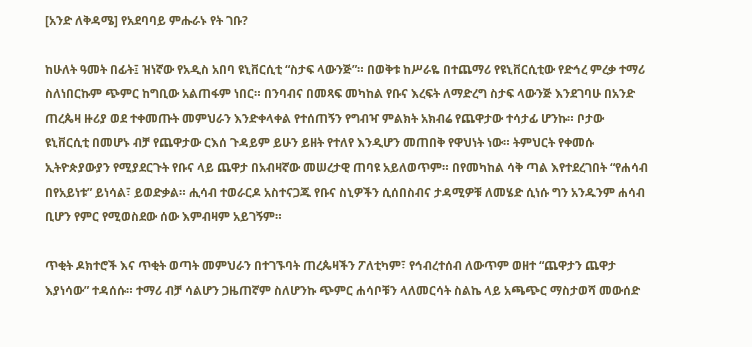[አንድ ለቅዳሜ] የአደባባይ ምሑራኑ የት ገቡ?

ከሁለት ዓመት በፊት፤ ዝነኛው የአዲስ አበባ ዩኒቨርሲቲ “ስታፍ ላውንጅ”። በወቅቱ ከሥራዬ በተጨማሪ የዩኒቨርሲቲው የድኅረ ምረቃ ተማሪ ስለነበርኩም ጭምር ከግቢው አልጠፋም ነበር። በንባብና በመጻፍ መካከል የቡና እረፍት ለማድረግ ስታፍ ላውንጅ እንደገባሁ በአንድ ጠረጴዛ ዙሪያ ወደ ተቀመጡት መምህራን እንድቀላቀል የተሰጠኝን የግብዣ ምልክት አክብሬ የጨዋታው ተሳታፊ ሆንኩ። ቦታው ዩኒቨርሲቲ በመሆኑ ብቻ የጨዋታው ርእሰ ጉዳይም ይሁን ይዘት የተለየ እንዲሆን መጠበቅ የዋህነት ነው። ትምህርት የቀመሱ ኢትዮጵያውያን የሚያደርጉት የቡና ላይ ጨዋታ በአብዛኛው መሠረታዊ ጠባዩ አይለወጥም። በየመካከል ሳቅ ጣል እየተደረገበት “የሐሳብ በየአይነቱ” ይነሳል፣ ይወድቃል። ሒሳብ ተወራርዶ አስተናጋጁ የቡና ስኒዎችን ሲሰበስብና ታዳሚዎቹ ለመሄድ ሲነሱ ግን አንዱንም ሐሳብ ቢሆን የምር የሚወስደው ሰው እምብዛም አይገኝም።

ጥቂት ዶክተሮች እና ጥቂት ወጣት መምህራን በተገኙባት ጠረጴዛችን ፖለቲካም፣ የኅብረተሰብ ለውጥም ወዘተ “ጨዋታን ጨዋታ እያነሳው” ተዳሰሱ። ተማሪ ብቻ ሳልሆን ጋዜጠኛም ስለሆንኩ ጭምር ሐሳቦቹን ላለመርሳት ስልኬ ላይ አጫጭር ማስታወሻ መውሰድ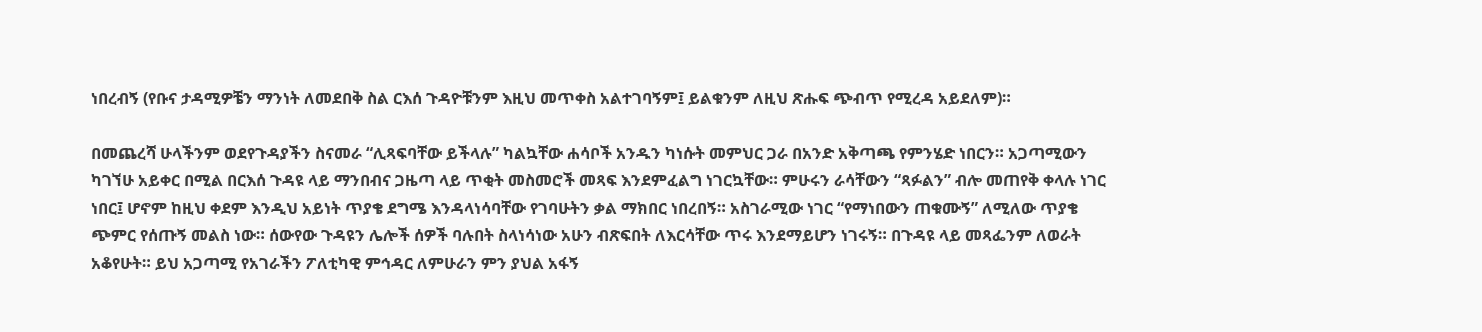ነበረብኝ (የቡና ታዳሚዎቼን ማንነት ለመደበቅ ስል ርእሰ ጉዳዮቹንም እዚህ መጥቀስ አልተገባኝም፤ ይልቁንም ለዚህ ጽሑፍ ጭብጥ የሚረዳ አይደለም)።

በመጨረሻ ሁላችንም ወደየጉዳያችን ስናመራ “ሊጻፍባቸው ይችላሉ” ካልኳቸው ሐሳቦች አንዱን ካነሱት መምህር ጋራ በአንድ አቅጣጫ የምንሄድ ነበርን። አጋጣሚውን ካገኘሁ አይቀር በሚል በርእሰ ጉዳዩ ላይ ማንበብና ጋዜጣ ላይ ጥቂት መስመሮች መጻፍ እንደምፈልግ ነገርኳቸው። ምሁሩን ራሳቸውን “ጻፉልን” ብሎ መጠየቅ ቀላሉ ነገር ነበር፤ ሆኖም ከዚህ ቀደም እንዲህ አይነት ጥያቄ ደግሜ እንዳላነሳባቸው የገባሁትን ቃል ማክበር ነበረበኝ። አስገራሚው ነገር “የማነበውን ጠቁሙኝ” ለሚለው ጥያቄ ጭምር የሰጡኝ መልስ ነው። ሰውየው ጉዳዩን ሌሎች ሰዎች ባሉበት ስላነሳነው አሁን ብጽፍበት ለእርሳቸው ጥሩ እንደማይሆን ነገሩኝ። በጉዳዩ ላይ መጻፌንም ለወራት አቆየሁት። ይህ አጋጣሚ የአገራችን ፖለቲካዊ ምኅዳር ለምሁራን ምን ያህል አፋኝ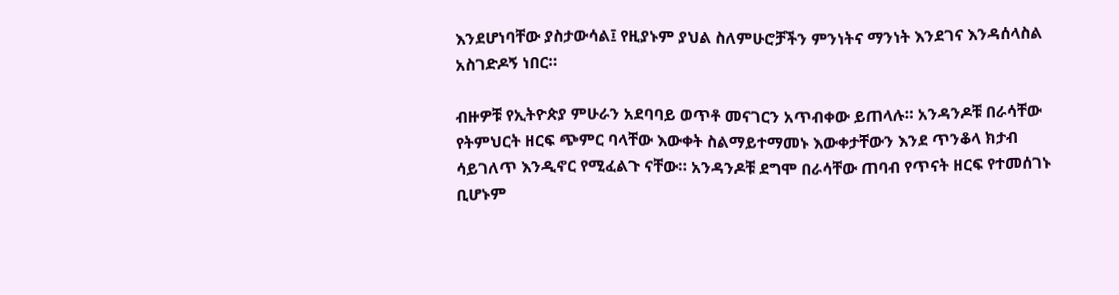እንደሆነባቸው ያስታውሳል፤ የዚያኑም ያህል ስለምሁሮቻችን ምንነትና ማንነት እንደገና እንዳሰላስል አስገድዶኝ ነበር።

ብዙዎቹ የኢትዮጵያ ምሁራን አደባባይ ወጥቶ መናገርን አጥብቀው ይጠላሉ። አንዳንዶቹ በራሳቸው የትምህርት ዘርፍ ጭምር ባላቸው እውቀት ስልማይተማመኑ እውቀታቸውን እንደ ጥንቆላ ክታብ ሳይገለጥ እንዲኖር የሚፈልጉ ናቸው። አንዳንዶቹ ደግሞ በራሳቸው ጠባብ የጥናት ዘርፍ የተመሰገኑ ቢሆኑም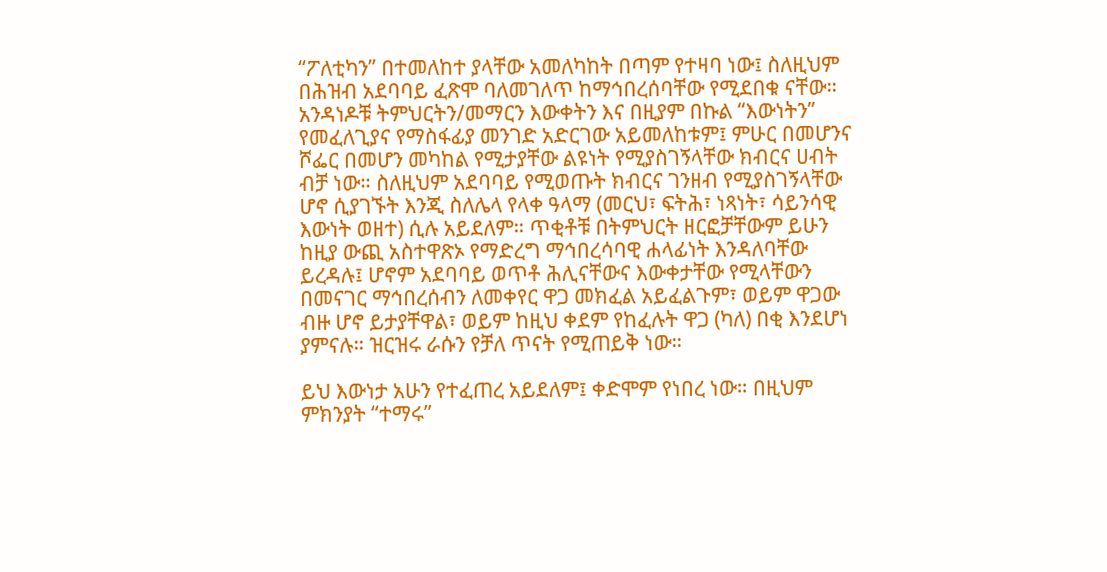“ፖለቲካን” በተመለከተ ያላቸው አመለካከት በጣም የተዛባ ነው፤ ስለዚህም በሕዝብ አደባባይ ፈጽሞ ባለመገለጥ ከማኅበረሰባቸው የሚደበቁ ናቸው። አንዳነዶቹ ትምህርትን/መማርን እውቀትን እና በዚያም በኩል “እውነትን” የመፈለጊያና የማስፋፊያ መንገድ አድርገው አይመለከቱም፤ ምሁር በመሆንና ሾፌር በመሆን መካከል የሚታያቸው ልዩነት የሚያስገኝላቸው ክብርና ሀብት ብቻ ነው። ስለዚህም አደባባይ የሚወጡት ክብርና ገንዘብ የሚያስገኝላቸው ሆኖ ሲያገኙት እንጂ ስለሌላ የላቀ ዓላማ (መርህ፣ ፍትሕ፣ ነጻነት፣ ሳይንሳዊ እውነት ወዘተ) ሲሉ አይደለም። ጥቂቶቹ በትምህርት ዘርፎቻቸውም ይሁን ከዚያ ውጪ አስተዋጽኦ የማድረግ ማኅበረሳባዊ ሐላፊነት እንዳለባቸው ይረዳሉ፤ ሆኖም አደባባይ ወጥቶ ሕሊናቸውና እውቀታቸው የሚላቸውን በመናገር ማኅበረሰብን ለመቀየር ዋጋ መክፈል አይፈልጉም፣ ወይም ዋጋው ብዙ ሆኖ ይታያቸዋል፣ ወይም ከዚህ ቀደም የከፈሉት ዋጋ (ካለ) በቂ እንደሆነ ያምናሉ። ዝርዝሩ ራሱን የቻለ ጥናት የሚጠይቅ ነው።

ይህ እውነታ አሁን የተፈጠረ አይደለም፤ ቀድሞም የነበረ ነው። በዚህም ምክንያት “ተማሩ”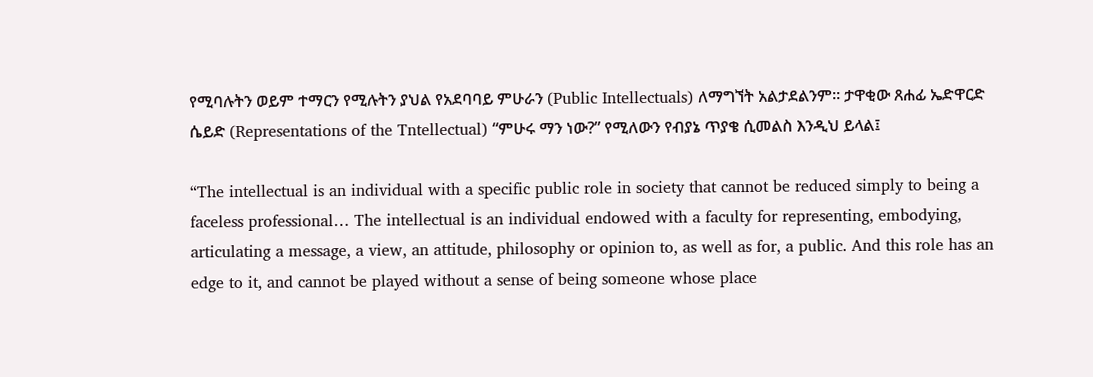የሚባሉትን ወይም ተማርን የሚሉትን ያህል የአደባባይ ምሁራን (Public Intellectuals) ለማግኘት አልታደልንም። ታዋቂው ጸሐፊ ኤድዋርድ ሴይድ (Representations of the Tntellectual) “ምሁሩ ማን ነው?” የሚለውን የብያኔ ጥያቄ ሲመልስ እንዲህ ይላል፤

“The intellectual is an individual with a specific public role in society that cannot be reduced simply to being a faceless professional… The intellectual is an individual endowed with a faculty for representing, embodying, articulating a message, a view, an attitude, philosophy or opinion to, as well as for, a public. And this role has an edge to it, and cannot be played without a sense of being someone whose place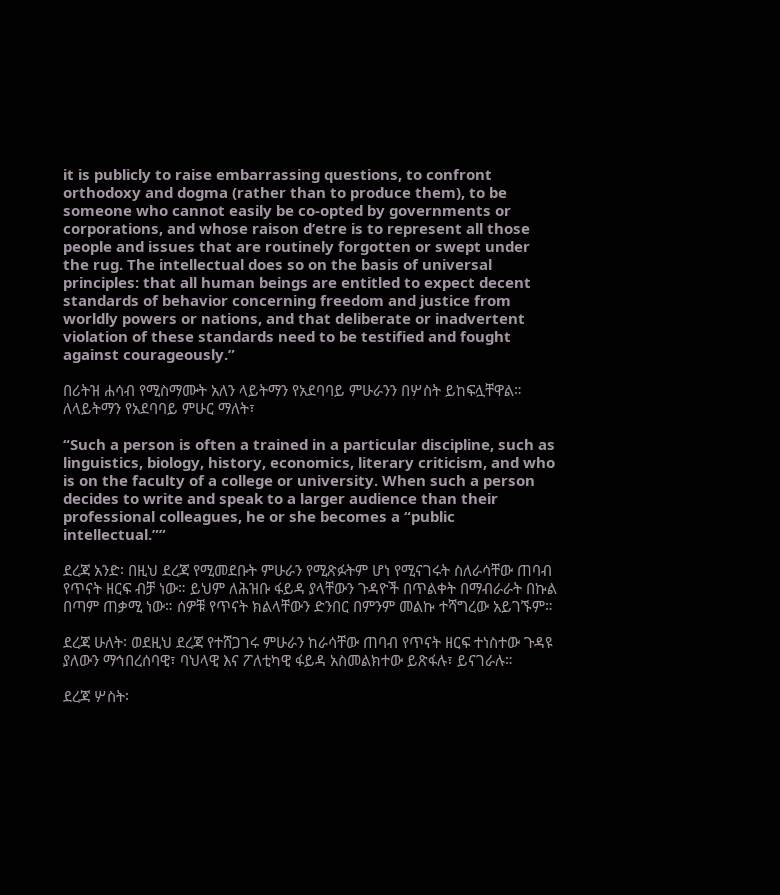it is publicly to raise embarrassing questions, to confront orthodoxy and dogma (rather than to produce them), to be someone who cannot easily be co-opted by governments or corporations, and whose raison d’etre is to represent all those people and issues that are routinely forgotten or swept under the rug. The intellectual does so on the basis of universal principles: that all human beings are entitled to expect decent standards of behavior concerning freedom and justice from worldly powers or nations, and that deliberate or inadvertent violation of these standards need to be testified and fought against courageously.”

በሪትዝ ሐሳብ የሚስማሙት አለን ላይትማን የአደባባይ ምሁራንን በሦስት ይከፍሏቸዋል። ለላይትማን የአደባባይ ምሁር ማለት፣

“Such a person is often a trained in a particular discipline, such as linguistics, biology, history, economics, literary criticism, and who is on the faculty of a college or university. When such a person decides to write and speak to a larger audience than their professional colleagues, he or she becomes a “public intellectual.””

ደረጃ አንድ፡ በዚህ ደረጃ የሚመደቡት ምሁራን የሚጽፉትም ሆነ የሚናገሩት ስለራሳቸው ጠባብ የጥናት ዘርፍ ብቻ ነው። ይህም ለሕዝቡ ፋይዳ ያላቸውን ጉዳዮች በጥልቀት በማብራራት በኩል በጣም ጠቃሚ ነው። ሰዎቹ የጥናት ክልላቸውን ድንበር በምንም መልኩ ተሻግረው አይገኙም።

ደረጃ ሁለት፡ ወደዚህ ደረጃ የተሸጋገሩ ምሁራን ከራሳቸው ጠባብ የጥናት ዘርፍ ተነስተው ጉዳዩ ያለውን ማኅበረሰባዊ፣ ባህላዊ እና ፖለቲካዊ ፋይዳ አስመልክተው ይጽፋሉ፣ ይናገራሉ።

ደረጃ ሦስት፡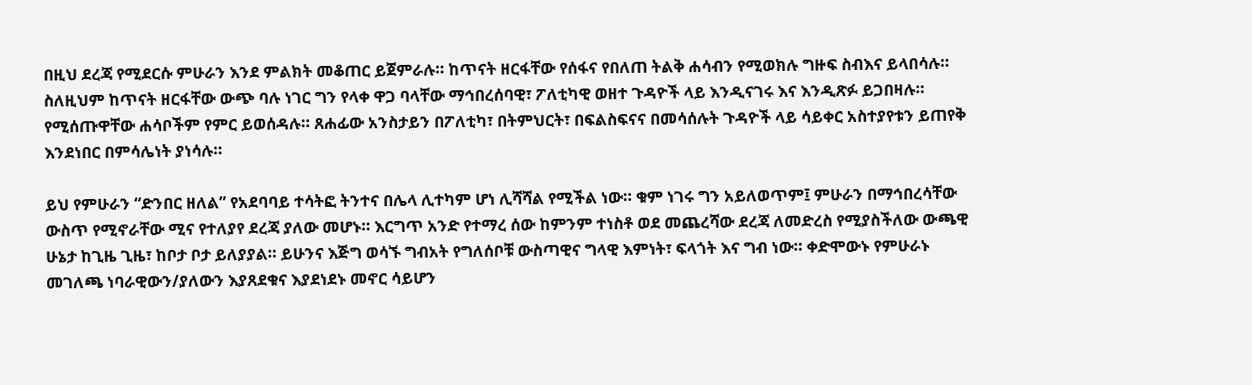በዚህ ደረጃ የሚደርሱ ምሁራን እንደ ምልክት መቆጠር ይጀምራሉ። ከጥናት ዘርፋቸው የሰፋና የበለጠ ትልቅ ሐሳብን የሚወክሉ ግዙፍ ስብእና ይላበሳሉ። ስለዚህም ከጥናት ዘርፋቸው ውጭ ባሉ ነገር ግን የላቀ ዋጋ ባላቸው ማኅበረሰባዊ፣ ፖለቲካዊ ወዘተ ጉዳዮች ላይ እንዲናገሩ እና እንዲጽፉ ይጋበዛሉ። የሚሰጡዋቸው ሐሳቦችም የምር ይወሰዳሉ። ጸሐፊው አንስታይን በፖለቲካ፣ በትምህርት፣ በፍልስፍናና በመሳሰሉት ጉዳዮች ላይ ሳይቀር አስተያየቱን ይጠየቅ እንደነበር በምሳሌነት ያነሳሉ።

ይህ የምሁራን “ድንበር ዘለል” የአደባባይ ተሳትፎ ትንተና በሌላ ሊተካም ሆነ ሊሻሻል የሚችል ነው። ቁም ነገሩ ግን አይለወጥም፤ ምሁራን በማኅበረሳቸው ውስጥ የሚኖራቸው ሚና የተለያየ ደረጃ ያለው መሆኑ። እርግጥ አንድ የተማረ ሰው ከምንም ተነስቶ ወደ መጨረሻው ደረጃ ለመድረስ የሚያስችለው ውጫዊ ሁኔታ ከጊዜ ጊዜ፣ ከቦታ ቦታ ይለያያል። ይሁንና እጅግ ወሳኙ ግብአት የግለሰቦቹ ውስጣዊና ግላዊ እምነት፣ ፍላጎት እና ግብ ነው። ቀድሞውኑ የምሁራኑ መገለጫ ነባራዊውን/ያለውን እያጸደቁና እያደነደኑ መኖር ሳይሆን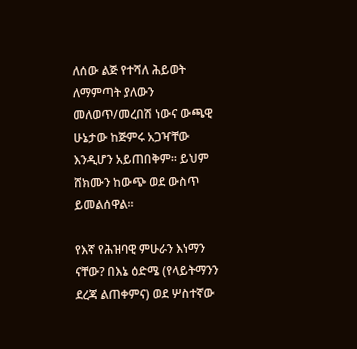ለሰው ልጅ የተሻለ ሕይወት ለማምጣት ያለውን መለወጥ/መረበሽ ነውና ውጫዊ ሁኔታው ከጅምሩ አጋዣቸው እንዲሆን አይጠበቅም። ይህም ሸክሙን ከውጭ ወደ ውስጥ ይመልሰዋል።

የእኛ የሕዝባዊ ምሁራን እነማን ናቸው? በእኔ ዕድሜ (የላይትማንን ደረጃ ልጠቀምና) ወደ ሦስተኛው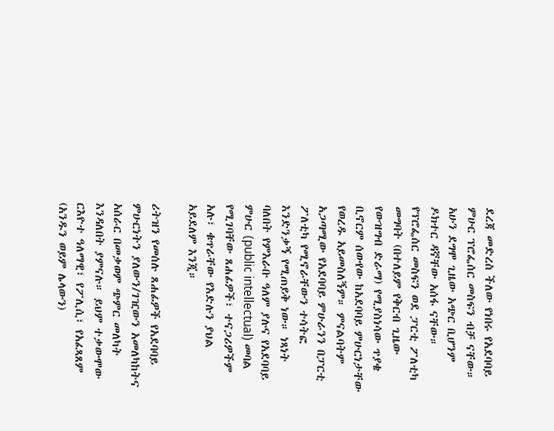ደረጃ መድረስ ችለው የነበሩ የአደባባይ ምሁር ፕሮፌሰር መስፍን ብቻ ናቸው። አሁን ደግሞ ጊዜው አጭር ቢሆንም ዶክተር ዳኛቸው አሰፋ ናቸው። የፕሮፌሰር መስፍን ወደ ፓርቲ ፖለቲካ መግባት (በተለይም የቅርብ ጊዜው የውዝግብ ድራማ) የሚያስነሳው ጥያቄ ቢኖርም ሰውየው ከአደባባይ ምሁርነታቸው የወረዱ አይመስለኝም። ምናልባትም አጋጣሚው የአደባባይ ምሁራንን በፓርቲ ፖለቲካ የሚኖራቸውን ተሳትፎ እንድንቃኝ የሚጠይቅ ነው። ነጻነት ባለበት የምእራቡ ዓለም ያሉና የአደባባይ ምሁር (public intellectual) መባል የሚገባቸው ጸሐፊዎች፣ ተናጋሪዎችም አሉ፣ ቁጥራቸው የእድሉን ያህል አይደለም እንጂ።

ሪትዝን የመሰሉ ጸሐፊዎች የአደባባይ ምሁርነትን ያለውን/ገዢውን አመለካከትና አሰራር በመቃወም ጭምር መለካት እንዳለበት ያምናሉ። ይህም ተቃውሞው ርእዮተ ዓለማዊ፣ የፖሊሲ፣ የአፈጻጸም (አንዱን ወይም ሌላውን)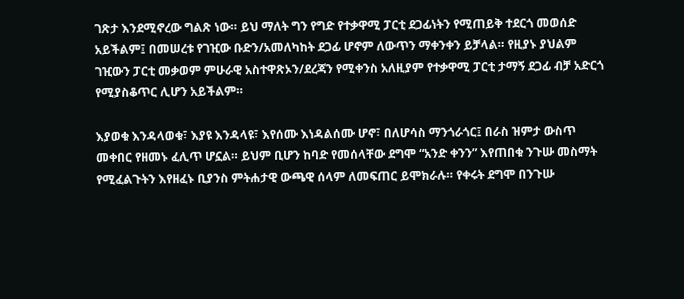ገጽታ እንደሚኖረው ግልጽ ነው። ይህ ማለት ግን የግድ የተቃዋሚ ፓርቲ ደጋፊነትን የሚጠይቅ ተደርጎ መወሰድ አይችልም፤ በመሠረቱ የገዢው ቡድን/አመለካከት ደጋፊ ሆኖም ለውጥን ማቀንቀን ይቻላል። የዚያኑ ያህልም ገዢውን ፓርቲ መቃወም ምሁራዊ አስተዋጽኦን/ደረጃን የሚቀንስ አለዚያም የተቃዋሚ ፓርቲ ታማኝ ደጋፊ ብቻ አድርጎ የሚያስቆጥር ሊሆን አይችልም።

እያወቁ እንዳላወቁ፣ እያዩ እንዳላዩ፣ እየሰሙ እነዳልሰሙ ሆኖ፣ በለሆሳስ ማንጎራጎር፤ በራስ ዝምታ ውስጥ መቀበር የዘመኑ ፈሊጥ ሆኗል። ይህም ቢሆን ከባድ የመሰላቸው ደግሞ “አንድ ቀንን” እየጠበቁ ንጉሡ መስማት የሚፈልጉትን እየዘፈኑ ቢያንስ ምትሐታዊ ውጫዊ ሰላም ለመፍጠር ይሞክራሉ። የቀሩት ደግሞ በንጉሡ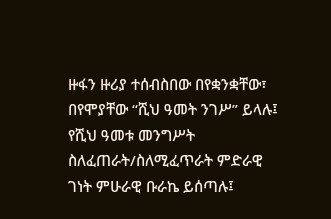ዙፋን ዙሪያ ተሰብስበው በየቋንቋቸው፣ በየሞያቸው “ሺህ ዓመት ንገሥ” ይላሉ፤ የሺህ ዓመቱ መንግሥት ስለፈጠራት/ስለሚፈጥራት ምድራዊ ገነት ምሁራዊ ቡራኬ ይሰጣሉ፤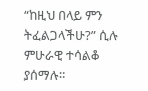“ከዚህ በላይ ምን ትፈልጋላችሁ?” ሲሉ ምሁራዊ ተሳልቆ ያሰማሉ።